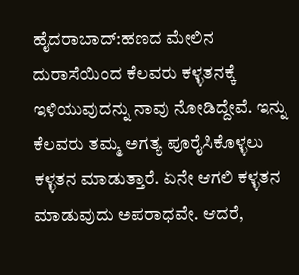ಹೈದರಾಬಾದ್:ಹಣದ ಮೇಲಿನ ದುರಾಸೆಯಿಂದ ಕೆಲವರು ಕಳ್ಳತನಕ್ಕೆ ಇಳಿಯುವುದನ್ನು ನಾವು ನೋಡಿದ್ದೇವೆ. ಇನ್ನು ಕೆಲವರು ತಮ್ಮ ಅಗತ್ಯ ಪೂರೈಸಿಕೊಳ್ಳಲು ಕಳ್ಳತನ ಮಾಡುತ್ತಾರೆ. ಏನೇ ಆಗಲಿ ಕಳ್ಳತನ ಮಾಡುವುದು ಅಪರಾಧವೇ. ಆದರೆ,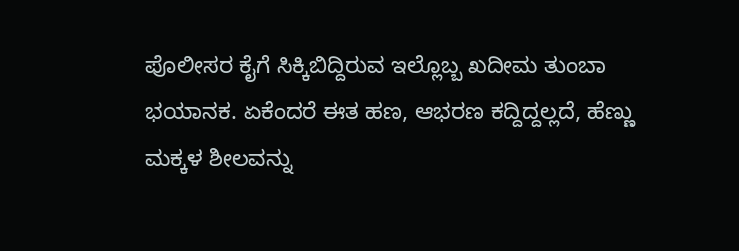ಪೊಲೀಸರ ಕೈಗೆ ಸಿಕ್ಕಿಬಿದ್ದಿರುವ ಇಲ್ಲೊಬ್ಬ ಖದೀಮ ತುಂಬಾ ಭಯಾನಕ. ಏಕೆಂದರೆ ಈತ ಹಣ, ಆಭರಣ ಕದ್ದಿದ್ದಲ್ಲದೆ, ಹೆಣ್ಣು ಮಕ್ಕಳ ಶೀಲವನ್ನು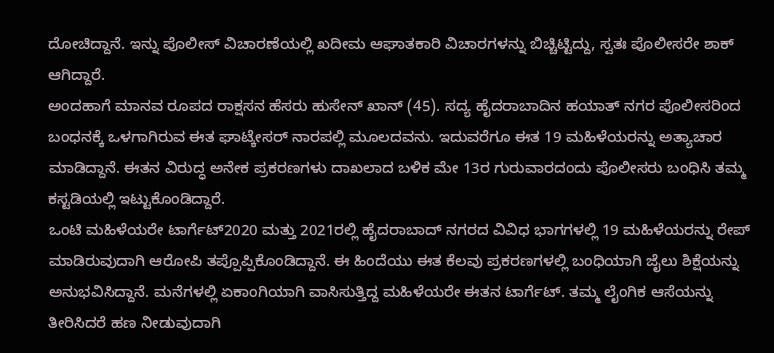ದೋಚಿದ್ದಾನೆ. ಇನ್ನು ಪೊಲೀಸ್ ವಿಚಾರಣೆಯಲ್ಲಿ ಖದೀಮ ಆಘಾತಕಾರಿ ವಿಚಾರಗಳನ್ನು ಬಿಚ್ಚಿಟ್ಟಿದ್ದು, ಸ್ವತಃ ಪೊಲೀಸರೇ ಶಾಕ್ ಆಗಿದ್ದಾರೆ.
ಅಂದಹಾಗೆ ಮಾನವ ರೂಪದ ರಾಕ್ಷಸನ ಹೆಸರು ಹುಸೇನ್ ಖಾನ್ (45). ಸದ್ಯ ಹೈದರಾಬಾದಿನ ಹಯಾತ್ ನಗರ ಪೊಲೀಸರಿಂದ ಬಂಧನಕ್ಕೆ ಒಳಗಾಗಿರುವ ಈತ ಘಾಟ್ಕೇಸರ್ ನಾರಪಲ್ಲಿ ಮೂಲದವನು. ಇದುವರೆಗೂ ಈತ 19 ಮಹಿಳೆಯರನ್ನು ಅತ್ಯಾಚಾರ ಮಾಡಿದ್ದಾನೆ. ಈತನ ವಿರುದ್ಧ ಅನೇಕ ಪ್ರಕರಣಗಳು ದಾಖಲಾದ ಬಳಿಕ ಮೇ 13ರ ಗುರುವಾರದಂದು ಪೊಲೀಸರು ಬಂಧಿಸಿ ತಮ್ಮ ಕಸ್ಟಡಿಯಲ್ಲಿ ಇಟ್ಟುಕೊಂಡಿದ್ದಾರೆ.
ಒಂಟಿ ಮಹಿಳೆಯರೇ ಟಾರ್ಗೆಟ್2020 ಮತ್ತು 2021ರಲ್ಲಿ ಹೈದರಾಬಾದ್ ನಗರದ ವಿವಿಧ ಭಾಗಗಳಲ್ಲಿ 19 ಮಹಿಳೆಯರನ್ನು ರೇಪ್ ಮಾಡಿರುವುದಾಗಿ ಆರೋಪಿ ತಪ್ಪೊಪ್ಪಿಕೊಂಡಿದ್ದಾನೆ. ಈ ಹಿಂದೆಯು ಈತ ಕೆಲವು ಪ್ರಕರಣಗಳಲ್ಲಿ ಬಂಧಿಯಾಗಿ ಜೈಲು ಶಿಕ್ಷೆಯನ್ನು ಅನುಭವಿಸಿದ್ದಾನೆ. ಮನೆಗಳಲ್ಲಿ ಏಕಾಂಗಿಯಾಗಿ ವಾಸಿಸುತ್ತಿದ್ದ ಮಹಿಳೆಯರೇ ಈತನ ಟಾರ್ಗೆಟ್. ತಮ್ಮ ಲೈಂಗಿಕ ಆಸೆಯನ್ನು ತೀರಿಸಿದರೆ ಹಣ ನೀಡುವುದಾಗಿ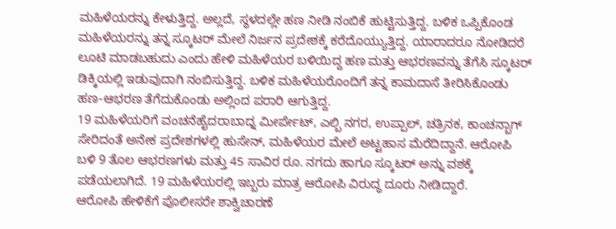ಮಹಿಳೆಯರನ್ನು ಕೇಳುತ್ತಿದ್ದ. ಅಲ್ಲದೆ, ಸ್ಥಳದಲ್ಲೇ ಹಣ ನೀಡಿ ನಂಬಿಕೆ ಹುಟ್ಟಿಸುತ್ತಿದ್ದ. ಬಳಿಕ ಒಪ್ಪಿಕೊಂಡ ಮಹಿಳೆಯರನ್ನು ತನ್ನ ಸ್ಕೂಟರ್ ಮೇಲೆ ನಿರ್ಜನ ಪ್ರದೇಶಕ್ಕೆ ಕರೆದೊಯ್ಯುತ್ತಿದ್ದ. ಯಾರಾದರೂ ನೋಡಿದರೆ ಲೂಟಿ ಮಾಡಬಹುದು ಎಂದು ಹೇಳಿ ಮಹಿಳೆಯರ ಬಳಿಯಿದ್ದ ಹಣ ಮತ್ತು ಆಭರಣವನ್ನು ತೆಗೆಸಿ ಸ್ಕೂಟರ್ ಡಿಕ್ಕಿಯಲ್ಲಿ ಇಡುವುದಾಗಿ ನಂಬಿಸುತ್ತಿದ್ದ. ಬಳಿಕ ಮಹಿಳೆಯರೊಂದಿಗೆ ತನ್ನ ಕಾಮದಾಸೆ ತೀರಿಸಿಕೊಂಡು ಹಣ-ಆಭರಣ ತೆಗೆದುಕೊಂಡು ಅಲ್ಲಿಂದ ಪರಾರಿ ಆಗುತ್ತಿದ್ದ.
19 ಮಹಿಳೆಯರಿಗೆ ವಂಚನೆಹೈದರಾಬಾದ್ನ ಮೀರ್ಪೇಟ್, ಎಲ್ಬಿ ನಗರ, ಉಪ್ಪಾಲ್, ಚತ್ರಿನಕ, ಕಾಂಚನ್ಬಾಗ್ ಸೇರಿದಂತೆ ಅನೇಕ ಪ್ರದೇಶಗಳಲ್ಲಿ ಹುಸೇನ್, ಮಹಿಳೆಯರ ಮೇಲೆ ಅಟ್ಟಹಾಸ ಮೆರೆದಿದ್ದಾನೆ. ಆರೋಪಿ ಬಳಿ 9 ತೊಲ ಆಭರಣಗಳು ಮತ್ತು 45 ಸಾವಿರ ರೂ. ನಗದು ಹಾಗೂ ಸ್ಕೂಟರ್ ಅನ್ನು ವಶಕ್ಕೆ ಪಡೆಯಲಾಗಿದೆ. 19 ಮಹಿಳೆಯರಲ್ಲಿ ಇಬ್ಬರು ಮಾತ್ರ ಆರೋಪಿ ವಿರುದ್ಧ ದೂರು ನೀಡಿದ್ದಾರೆ.
ಆರೋಪಿ ಹೇಳಿಕೆಗೆ ಪೊಲೀಸರೇ ಶಾಕ್ವಿಚಾರಣೆ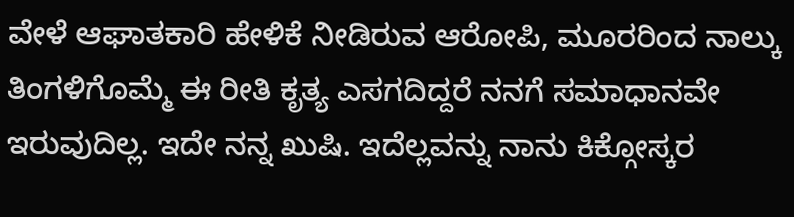ವೇಳೆ ಆಘಾತಕಾರಿ ಹೇಳಿಕೆ ನೀಡಿರುವ ಆರೋಪಿ, ಮೂರರಿಂದ ನಾಲ್ಕು ತಿಂಗಳಿಗೊಮ್ಮೆ ಈ ರೀತಿ ಕೃತ್ಯ ಎಸಗದಿದ್ದರೆ ನನಗೆ ಸಮಾಧಾನವೇ ಇರುವುದಿಲ್ಲ. ಇದೇ ನನ್ನ ಖುಷಿ. ಇದೆಲ್ಲವನ್ನು ನಾನು ಕಿಕ್ಗೋಸ್ಕರ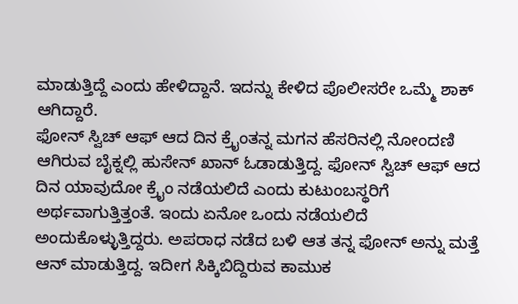ಮಾಡುತ್ತಿದ್ದೆ ಎಂದು ಹೇಳಿದ್ದಾನೆ. ಇದನ್ನು ಕೇಳಿದ ಪೊಲೀಸರೇ ಒಮ್ಮೆ ಶಾಕ್ ಆಗಿದ್ದಾರೆ.
ಫೋನ್ ಸ್ವಿಚ್ ಆಫ್ ಆದ ದಿನ ಕ್ರೈಂತನ್ನ ಮಗನ ಹೆಸರಿನಲ್ಲಿ ನೋಂದಣಿ ಆಗಿರುವ ಬೈಕ್ನಲ್ಲಿ ಹುಸೇನ್ ಖಾನ್ ಓಡಾಡುತ್ತಿದ್ದ. ಫೋನ್ ಸ್ವಿಚ್ ಆಫ್ ಆದ ದಿನ ಯಾವುದೋ ಕ್ರೈಂ ನಡೆಯಲಿದೆ ಎಂದು ಕುಟುಂಬಸ್ಥರಿಗೆ ಅರ್ಥವಾಗುತ್ತಿತ್ತಂತೆ. ಇಂದು ಏನೋ ಒಂದು ನಡೆಯಲಿದೆ ಅಂದುಕೊಳ್ಳುತ್ತಿದ್ದರು. ಅಪರಾಧ ನಡೆದ ಬಳಿ ಆತ ತನ್ನ ಫೋನ್ ಅನ್ನು ಮತ್ತೆ ಆನ್ ಮಾಡುತ್ತಿದ್ದ. ಇದೀಗ ಸಿಕ್ಕಿಬಿದ್ದಿರುವ ಕಾಮುಕ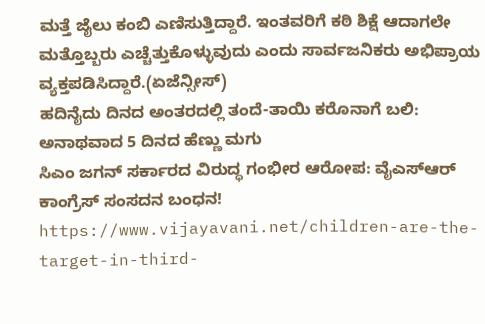ಮತ್ತೆ ಜೈಲು ಕಂಬಿ ಎಣಿಸುತ್ತಿದ್ದಾರೆ. ಇಂತವರಿಗೆ ಕಠಿ ಶಿಕ್ಷೆ ಆದಾಗಲೇ ಮತ್ತೊಬ್ಬರು ಎಚ್ಚೆತ್ತುಕೊಳ್ಳುವುದು ಎಂದು ಸಾರ್ವಜನಿಕರು ಅಭಿಪ್ರಾಯ ವ್ಯಕ್ತಪಡಿಸಿದ್ದಾರೆ.(ಏಜೆನ್ಸೀಸ್)
ಹದಿನೈದು ದಿನದ ಅಂತರದಲ್ಲಿ ತಂದೆ-ತಾಯಿ ಕರೊನಾಗೆ ಬಲಿ: ಅನಾಥವಾದ 5 ದಿನದ ಹೆಣ್ಣು ಮಗು
ಸಿಎಂ ಜಗನ್ ಸರ್ಕಾರದ ವಿರುದ್ಧ ಗಂಭೀರ ಆರೋಪ: ವೈಎಸ್ಆರ್ ಕಾಂಗ್ರೆಸ್ ಸಂಸದನ ಬಂಧನ!
https://www.vijayavani.net/children-are-the-target-in-third-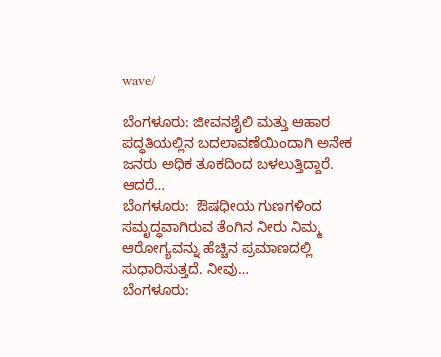wave/

ಬೆಂಗಳೂರು: ಜೀವನಶೈಲಿ ಮತ್ತು ಆಹಾರ ಪದ್ಧತಿಯಲ್ಲಿನ ಬದಲಾವಣೆಯಿಂದಾಗಿ ಅನೇಕ ಜನರು ಅಧಿಕ ತೂಕದಿಂದ ಬಳಲುತ್ತಿದ್ದಾರೆ. ಆದರೆ…
ಬೆಂಗಳೂರು:  ಔಷಧೀಯ ಗುಣಗಳಿಂದ ಸಮೃದ್ಧವಾಗಿರುವ ತೆಂಗಿನ ನೀರು ನಿಮ್ಮ  ಆರೋಗ್ಯವನ್ನು ಹೆಚ್ಚಿನ ಪ್ರಮಾಣದಲ್ಲಿ ಸುಧಾರಿಸುತ್ತದೆ. ನೀವು…
ಬೆಂಗಳೂರು: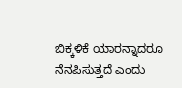ಬಿಕ್ಕಳಿಕೆ ಯಾರನ್ನಾದರೂ ನೆನಪಿಸುತ್ತದೆ ಎಂದು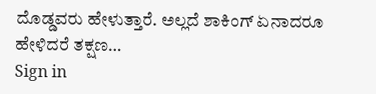ದೊಡ್ಡವರು ಹೇಳುತ್ತಾರೆ. ಅಲ್ಲದೆ ಶಾಕಿಂಗ್ ಏನಾದರೂ ಹೇಳಿದರೆ ತಕ್ಷಣ…
Sign in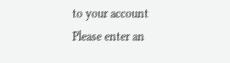to your account
Please enter an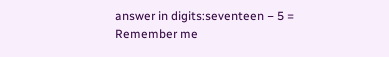answer in digits:seventeen − 5 =
Remember me